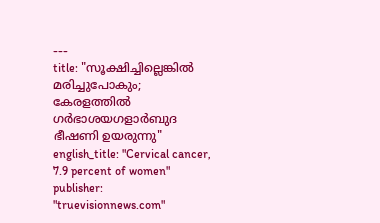---
title: "സൂക്ഷിച്ചില്ലെങ്കിൽ മരിച്ചുപോകും; കേരളത്തിൽ ഗർഭാശയഗളാർബുദ ഭീഷണി ഉയരുന്നു"
english_title: "Cervical cancer, 7.9 percent of women"
publisher: "truevisionnews.com"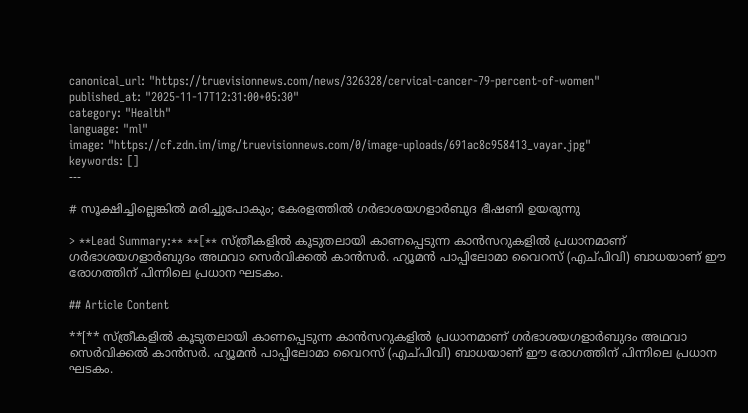canonical_url: "https://truevisionnews.com/news/326328/cervical-cancer-79-percent-of-women"
published_at: "2025-11-17T12:31:00+05:30"
category: "Health"
language: "ml"
image: "https://cf.zdn.im/img/truevisionnews.com/0/image-uploads/691ac8c958413_vayar.jpg"
keywords: []
---

# സൂക്ഷിച്ചില്ലെങ്കിൽ മരിച്ചുപോകും; കേരളത്തിൽ ഗർഭാശയഗളാർബുദ ഭീഷണി ഉയരുന്നു

> **Lead Summary:** **[** സ്ത്രീകളിൽ കൂടുതലായി കാണപ്പെടുന്ന കാൻസറുകളിൽ പ്രധാനമാണ് ഗർഭാശയഗളാർബുദം അഥവാ സെർവിക്കൽ കാൻസർ. ഹ്യൂമൻ പാപ്പിലോമാ വൈറസ് (എച്പിവി) ബാധയാണ് ഈ രോഗത്തിന് പിന്നിലെ പ്രധാന ഘടകം.

## Article Content

**[** സ്ത്രീകളിൽ കൂടുതലായി കാണപ്പെടുന്ന കാൻസറുകളിൽ പ്രധാനമാണ് ഗർഭാശയഗളാർബുദം അഥവാ സെർവിക്കൽ കാൻസർ. ഹ്യൂമൻ പാപ്പിലോമാ വൈറസ് (എച്പിവി) ബാധയാണ് ഈ രോഗത്തിന് പിന്നിലെ പ്രധാന ഘടകം.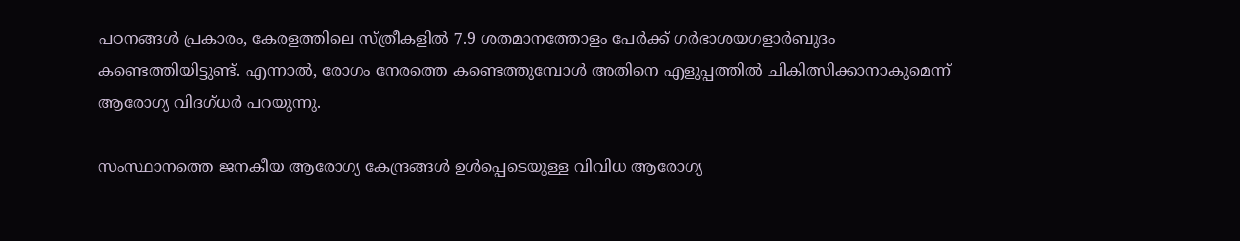പഠനങ്ങൾ പ്രകാരം, കേരളത്തിലെ സ്ത്രീകളിൽ 7.9 ശതമാനത്തോളം പേർക്ക് ഗർഭാശയഗളാർബുദം കണ്ടെത്തിയിട്ടുണ്ട്. എന്നാൽ, രോഗം നേരത്തെ കണ്ടെത്തുമ്പോൾ അതിനെ എളുപ്പത്തിൽ ചികിത്സിക്കാനാകുമെന്ന് ആരോഗ്യ വിദഗ്ധർ പറയുന്നു.

സംസ്ഥാനത്തെ ജനകീയ ആരോഗ്യ കേന്ദ്രങ്ങൾ ഉൾപ്പെടെയുള്ള വിവിധ ആരോഗ്യ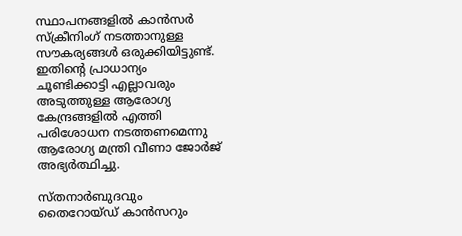സ്ഥാപനങ്ങളിൽ കാൻസർ സ്ക്രീനിംഗ് നടത്താനുള്ള സൗകര്യങ്ങൾ ഒരുക്കിയിട്ടുണ്ട്. ഇതിന്റെ പ്രാധാന്യം ചൂണ്ടിക്കാട്ടി എല്ലാവരും അടുത്തുള്ള ആരോഗ്യ കേന്ദ്രങ്ങളിൽ എത്തി പരിശോധന നടത്തണമെന്നു ആരോഗ്യ മന്ത്രി വീണാ ജോർജ് അഭ്യർത്ഥിച്ചു.

സ്തനാർബുദവും തൈറോയ്ഡ് കാൻസറും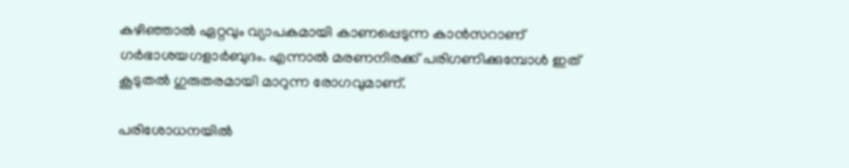കഴിഞ്ഞാൽ ഏറ്റവും വ്യാപകമായി കാണപ്പെടുന്ന കാൻസറാണ് ഗർഭാശയഗളാർബുദം. എന്നാൽ മരണനിരക്ക് പരിഗണിക്കുമ്പോൾ ഇത് കൂടുതൽ ഗുരുതരമായി മാറുന്ന രോഗവുമാണ്.

പരിശോധനയിൽ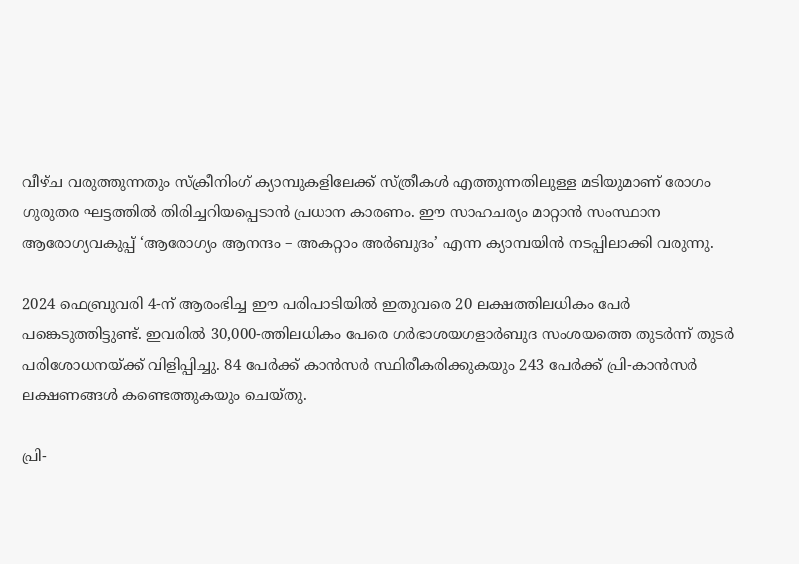വീഴ്ച വരുത്തുന്നതും സ്ക്രീനിംഗ് ക്യാമ്പുകളിലേക്ക് സ്ത്രീകൾ എത്തുന്നതിലുള്ള മടിയുമാണ് രോഗം ഗുരുതര ഘട്ടത്തിൽ തിരിച്ചറിയപ്പെടാൻ പ്രധാന കാരണം. ഈ സാഹചര്യം മാറ്റാൻ സംസ്ഥാന ആരോഗ്യവകുപ്പ് ‘ആരോഗ്യം ആനന്ദം – അകറ്റാം അർബുദം’ എന്ന ക്യാമ്പയിൻ നടപ്പിലാക്കി വരുന്നു.

2024 ഫെബ്രുവരി 4-ന് ആരംഭിച്ച ഈ പരിപാടിയിൽ ഇതുവരെ 20 ലക്ഷത്തിലധികം പേർ പങ്കെടുത്തിട്ടുണ്ട്. ഇവരിൽ 30,000-ത്തിലധികം പേരെ ഗർഭാശയഗളാർബുദ സംശയത്തെ തുടർന്ന് തുടർ പരിശോധനയ്ക്ക് വിളിപ്പിച്ചു. 84 പേർക്ക് കാൻസർ സ്ഥിരീകരിക്കുകയും 243 പേർക്ക് പ്രി-കാൻസർ ലക്ഷണങ്ങൾ കണ്ടെത്തുകയും ചെയ്തു.

പ്രി-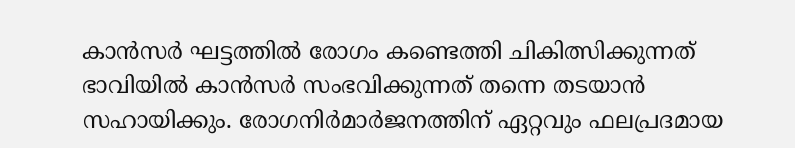കാൻസർ ഘട്ടത്തിൽ രോഗം കണ്ടെത്തി ചികിത്സിക്കുന്നത് ഭാവിയിൽ കാൻസർ സംഭവിക്കുന്നത് തന്നെ തടയാൻ സഹായിക്കും. രോഗനിർമാർജനത്തിന് ഏറ്റവും ഫലപ്രദമായ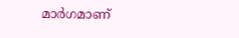മാർഗമാണ്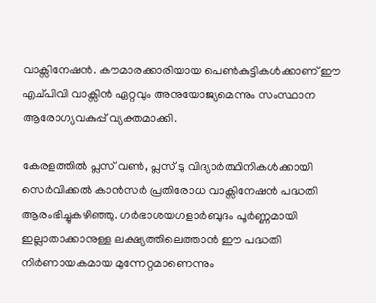വാക്സിനേഷൻ. കൗമാരക്കാരിയായ പെൺകുട്ടികൾക്കാണ് ഈ എച്പിവി വാക്സിൻ ഏറ്റവും അനുയോജ്യമെന്നും സംസ്ഥാന ആരോഗ്യവകുപ്പ് വ്യക്തമാക്കി.

കേരളത്തിൽ പ്ലസ് വൺ, പ്ലസ് ടു വിദ്യാർത്ഥിനികൾക്കായി സെർ‌വിക്കൽ കാൻസർ പ്രതിരോധ വാക്സിനേഷൻ പദ്ധതി ആരംഭിച്ചുകഴിഞ്ഞു. ഗർഭാശയഗളാർബുദം പൂർണ്ണമായി ഇല്ലാതാക്കാനുള്ള ലക്ഷ്യത്തിലെത്താൻ ഈ പദ്ധതി നിർണായകമായ മുന്നേറ്റമാണെന്നും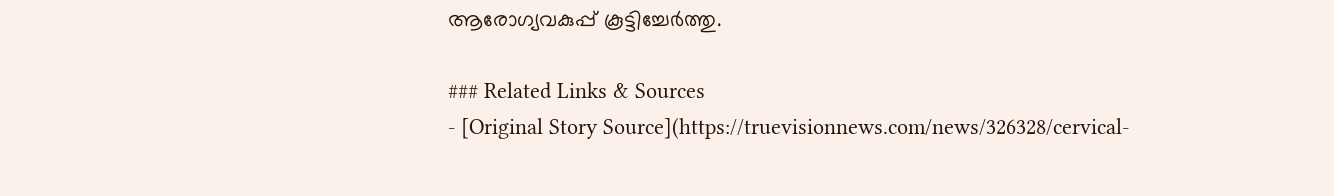ആരോഗ്യവകുപ്പ് കൂട്ടിച്ചേർത്തു.

### Related Links & Sources
- [Original Story Source](https://truevisionnews.com/news/326328/cervical-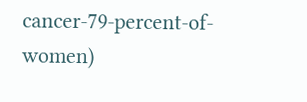cancer-79-percent-of-women)